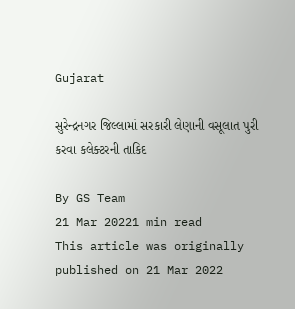Gujarat

સુરેન્દ્રનગર જિલ્લામાં સરકારી લેણાની વસૂલાત પુરી કરવા કલેક્ટરની તાકિદ

By GS Team
21 Mar 20221 min read
This article was originally published on 21 Mar 2022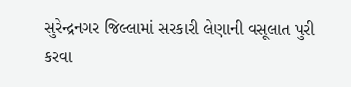સુરેન્દ્રનગર જિલ્લામાં સરકારી લેણાની વસૂલાત પુરી કરવા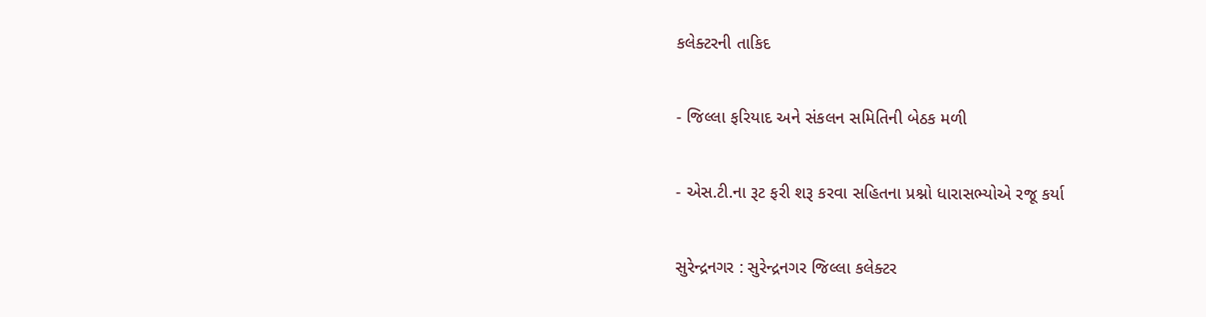કલેક્ટરની તાકિદ

- જિલ્લા ફરિયાદ અને સંકલન સમિતિની બેઠક મળી

- એસ.ટી.ના રૂટ ફરી શરૂ કરવા સહિતના પ્રશ્નો ધારાસભ્યોએ રજૂ કર્યા

સુરેન્દ્રનગર : સુરેન્દ્રનગર જિલ્લા કલેક્ટર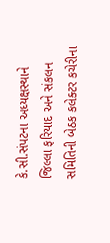કે.સી.સંપટના અધ્યક્ષસ્થાને જિલ્લા ફરિયાદ અને સંકલન સમિતિની બેઠક કલેક્ટર કચેરીના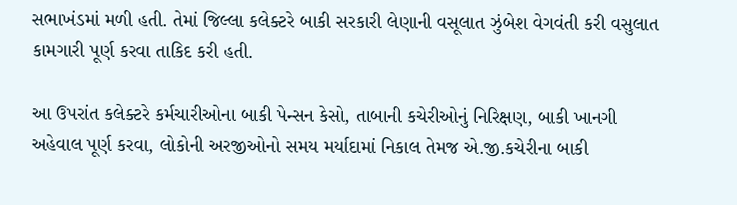સભાખંડમાં મળી હતી. તેમાં જિલ્લા કલેક્ટરે બાકી સરકારી લેણાની વસૂલાત ઝુંબેશ વેગવંતી કરી વસુલાત કામગારી પૂર્ણ કરવા તાકિદ કરી હતી.

આ ઉપરાંત કલેક્ટરે કર્મચારીઓના બાકી પેન્સન કેસો, તાબાની કચેરીઓનું નિરિક્ષણ, બાકી ખાનગી અહેવાલ પૂર્ણ કરવા, લોકોની અરજીઓનો સમય મર્યાદામાં નિકાલ તેમજ એ.જી.કચેરીના બાકી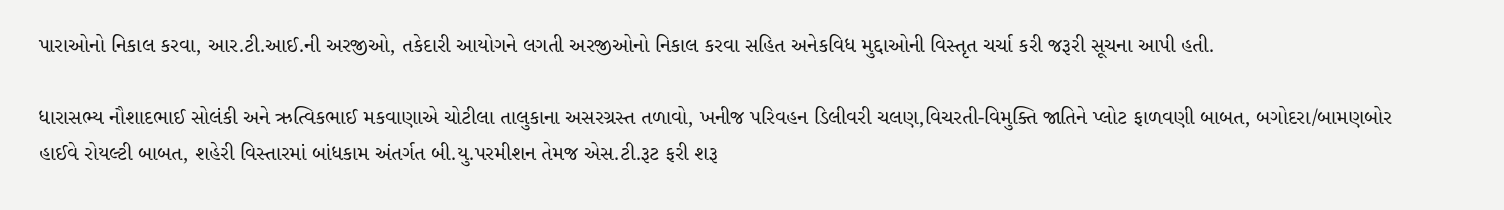પારાઓનો નિકાલ કરવા, આર.ટી.આઈ.ની અરજીઓ, તકેદારી આયોગને લગતી અરજીઓનો નિકાલ કરવા સહિત અનેકવિધ મુદ્દાઓની વિસ્તૃત ચર્ચા કરી જરૂરી સૂચના આપી હતી.

ધારાસભ્ય નૌશાદભાઈ સોલંકી અને ઋત્વિકભાઈ મકવાણાએ ચોટીલા તાલુકાના અસરગ્રસ્ત તળાવો, ખનીજ પરિવહન ડિલીવરી ચલણ,વિચરતી-વિમુક્તિ જાતિને પ્લોટ ફાળવણી બાબત, બગોદરા/બામણબોર હાઈવે રોયલ્ટી બાબત, શહેરી વિસ્તારમાં બાંધકામ અંતર્ગત બી.યુ.પરમીશન તેમજ એસ.ટી.રૂટ ફરી શરૂ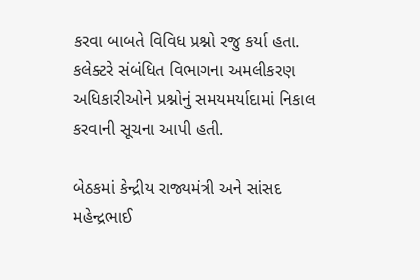કરવા બાબતે વિવિધ પ્રશ્નો રજુ કર્યા હતા. કલેક્ટરે સંબંધિત વિભાગના અમલીકરણ અધિકારીઓને પ્રશ્નોનું સમયમર્યાદામાં નિકાલ કરવાની સૂચના આપી હતી.

બેઠકમાં કેન્દ્રીય રાજ્યમંત્રી અને સાંસદ મહેન્દ્રભાઈ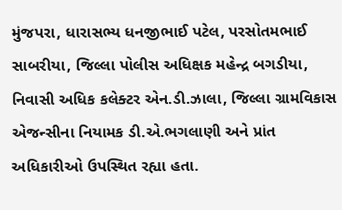મુંજપરા, ધારાસભ્ય ધનજીભાઈ પટેલ, પરસોતમભાઈ સાબરીયા, જિલ્લા પોલીસ અધિક્ષક મહેન્દ્ર બગડીયા, નિવાસી અધિક કલેક્ટર એન.ડી.ઝાલા, જિલ્લા ગ્રામવિકાસ એજન્સીના નિયામક ડી.એ.ભગલાણી અને પ્રાંત અધિકારીઓ ઉપસ્થિત રહ્યા હતા.